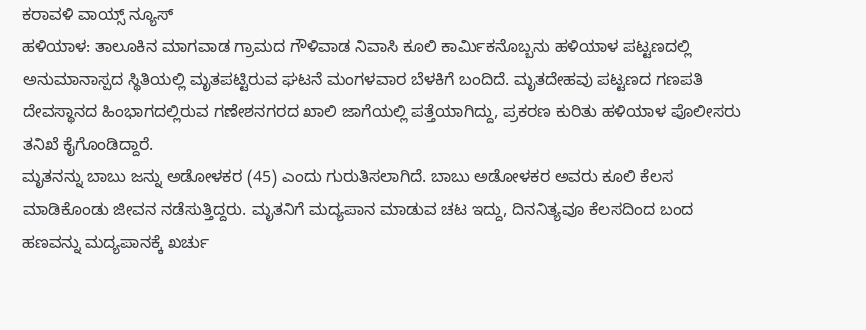ಕರಾವಳಿ ವಾಯ್ಸ್ ನ್ಯೂಸ್
ಹಳಿಯಾಳ: ತಾಲೂಕಿನ ಮಾಗವಾಡ ಗ್ರಾಮದ ಗೌಳಿವಾಡ ನಿವಾಸಿ ಕೂಲಿ ಕಾರ್ಮಿಕನೊಬ್ಬನು ಹಳಿಯಾಳ ಪಟ್ಟಣದಲ್ಲಿ ಅನುಮಾನಾಸ್ಪದ ಸ್ಥಿತಿಯಲ್ಲಿ ಮೃತಪಟ್ಟಿರುವ ಘಟನೆ ಮಂಗಳವಾರ ಬೆಳಕಿಗೆ ಬಂದಿದೆ. ಮೃತದೇಹವು ಪಟ್ಟಣದ ಗಣಪತಿ ದೇವಸ್ಥಾನದ ಹಿಂಭಾಗದಲ್ಲಿರುವ ಗಣೇಶನಗರದ ಖಾಲಿ ಜಾಗೆಯಲ್ಲಿ ಪತ್ತೆಯಾಗಿದ್ದು, ಪ್ರಕರಣ ಕುರಿತು ಹಳಿಯಾಳ ಪೊಲೀಸರು ತನಿಖೆ ಕೈಗೊಂಡಿದ್ದಾರೆ.
ಮೃತನನ್ನು ಬಾಬು ಜನ್ನು ಅಡೋಳಕರ (45) ಎಂದು ಗುರುತಿಸಲಾಗಿದೆ. ಬಾಬು ಅಡೋಳಕರ ಅವರು ಕೂಲಿ ಕೆಲಸ ಮಾಡಿಕೊಂಡು ಜೀವನ ನಡೆಸುತ್ತಿದ್ದರು. ಮೃತನಿಗೆ ಮದ್ಯಪಾನ ಮಾಡುವ ಚಟ ಇದ್ದು, ದಿನನಿತ್ಯವೂ ಕೆಲಸದಿಂದ ಬಂದ ಹಣವನ್ನು ಮದ್ಯಪಾನಕ್ಕೆ ಖರ್ಚು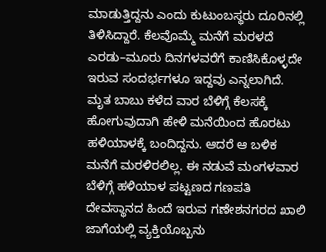ಮಾಡುತ್ತಿದ್ದನು ಎಂದು ಕುಟುಂಬಸ್ಥರು ದೂರಿನಲ್ಲಿ ತಿಳಿಸಿದ್ದಾರೆ. ಕೆಲವೊಮ್ಮೆ ಮನೆಗೆ ಮರಳದೆ ಎರಡು–ಮೂರು ದಿನಗಳವರೆಗೆ ಕಾಣಿಸಿಕೊಳ್ಳದೇ ಇರುವ ಸಂದರ್ಭಗಳೂ ಇದ್ದವು ಎನ್ನಲಾಗಿದೆ.
ಮೃತ ಬಾಬು ಕಳೆದ ವಾರ ಬೆಳಿಗ್ಗೆ ಕೆಲಸಕ್ಕೆ ಹೋಗುವುದಾಗಿ ಹೇಳಿ ಮನೆಯಿಂದ ಹೊರಟು ಹಳಿಯಾಳಕ್ಕೆ ಬಂದಿದ್ದನು. ಆದರೆ ಆ ಬಳಿಕ ಮನೆಗೆ ಮರಳಿರಲಿಲ್ಲ. ಈ ನಡುವೆ ಮಂಗಳವಾರ ಬೆಳಿಗ್ಗೆ ಹಳಿಯಾಳ ಪಟ್ಟಣದ ಗಣಪತಿ ದೇವಸ್ಥಾನದ ಹಿಂದೆ ಇರುವ ಗಣೇಶನಗರದ ಖಾಲಿ ಜಾಗೆಯಲ್ಲಿ ವ್ಯಕ್ತಿಯೊಬ್ಬನು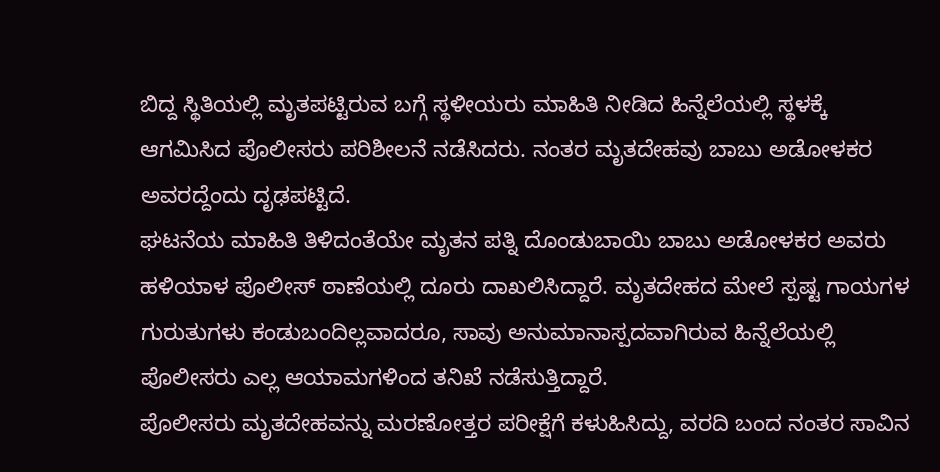ಬಿದ್ದ ಸ್ಥಿತಿಯಲ್ಲಿ ಮೃತಪಟ್ಟಿರುವ ಬಗ್ಗೆ ಸ್ಥಳೀಯರು ಮಾಹಿತಿ ನೀಡಿದ ಹಿನ್ನೆಲೆಯಲ್ಲಿ ಸ್ಥಳಕ್ಕೆ ಆಗಮಿಸಿದ ಪೊಲೀಸರು ಪರಿಶೀಲನೆ ನಡೆಸಿದರು. ನಂತರ ಮೃತದೇಹವು ಬಾಬು ಅಡೋಳಕರ ಅವರದ್ದೆಂದು ದೃಢಪಟ್ಟಿದೆ.
ಘಟನೆಯ ಮಾಹಿತಿ ತಿಳಿದಂತೆಯೇ ಮೃತನ ಪತ್ನಿ ದೊಂಡುಬಾಯಿ ಬಾಬು ಅಡೋಳಕರ ಅವರು ಹಳಿಯಾಳ ಪೊಲೀಸ್ ಠಾಣೆಯಲ್ಲಿ ದೂರು ದಾಖಲಿಸಿದ್ದಾರೆ. ಮೃತದೇಹದ ಮೇಲೆ ಸ್ಪಷ್ಟ ಗಾಯಗಳ ಗುರುತುಗಳು ಕಂಡುಬಂದಿಲ್ಲವಾದರೂ, ಸಾವು ಅನುಮಾನಾಸ್ಪದವಾಗಿರುವ ಹಿನ್ನೆಲೆಯಲ್ಲಿ ಪೊಲೀಸರು ಎಲ್ಲ ಆಯಾಮಗಳಿಂದ ತನಿಖೆ ನಡೆಸುತ್ತಿದ್ದಾರೆ.
ಪೊಲೀಸರು ಮೃತದೇಹವನ್ನು ಮರಣೋತ್ತರ ಪರೀಕ್ಷೆಗೆ ಕಳುಹಿಸಿದ್ದು, ವರದಿ ಬಂದ ನಂತರ ಸಾವಿನ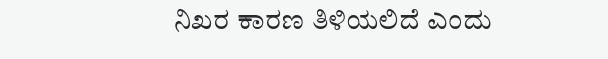ನಿಖರ ಕಾರಣ ತಿಳಿಯಲಿದೆ ಎಂದು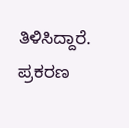ತಿಳಿಸಿದ್ದಾರೆ. ಪ್ರಕರಣ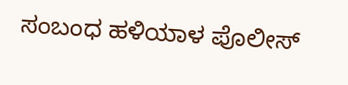ಸಂಬಂಧ ಹಳಿಯಾಳ ಪೊಲೀಸ್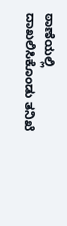ಠಾಣೆಯಲ್ಲಿ ದಾಖಲಿಸಿಕೊಂಡು ತನಿಖೆ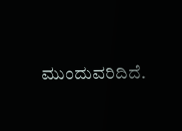ಮುಂದುವರಿದಿದೆ.